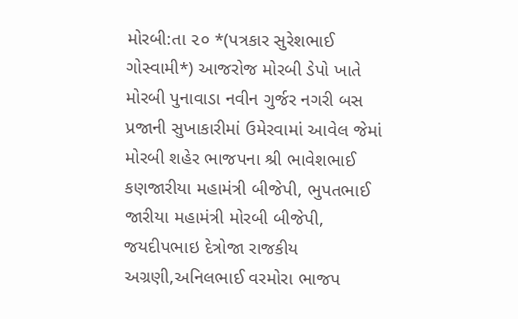મોરબી:તા ૨૦ *(પત્રકાર સુરેશભાઈ ગોસ્વામી*) આજરોજ મોરબી ડેપો ખાતે મોરબી પુનાવાડા નવીન ગુર્જર નગરી બસ પ્રજાની સુખાકારીમાં ઉમેરવામાં આવેલ જેમાં મોરબી શહેર ભાજપના શ્રી ભાવેશભાઈ કણજારીયા મહામંત્રી બીજેપી, ભુપતભાઈ જારીયા મહામંત્રી મોરબી બીજેપી, જયદીપભાઇ દેત્રોજા રાજકીય અગ્રણી,અનિલભાઈ વરમોરા ભાજપ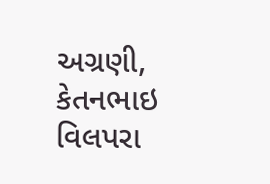અગ્રણી, કેતનભાઇ વિલપરા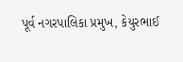પૂર્વ નગરપાલિકા પ્રમુખ, કેયુરભાઈ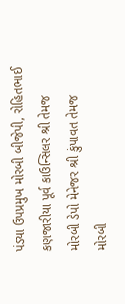પંડ્યા ઉપપ્રમુખ મોરબી બીજેપી, રોહિતભાઈ કણજારીયા પૂર્વ કાઉન્સિલર શ્રી તેમજ મોરબી ડેપો મેનેજર શ્રી કુંપાવત તેમજ મોરબી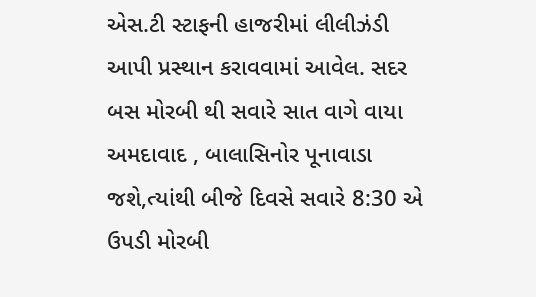એસ.ટી સ્ટાફની હાજરીમાં લીલીઝંડી આપી પ્રસ્થાન કરાવવામાં આવેલ. સદર બસ મોરબી થી સવારે સાત વાગે વાયા અમદાવાદ , બાલાસિનોર પૂનાવાડા જશે,ત્યાંથી બીજે દિવસે સવારે 8:30 એ ઉપડી મોરબી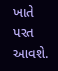ખાતે પરત આવશે.